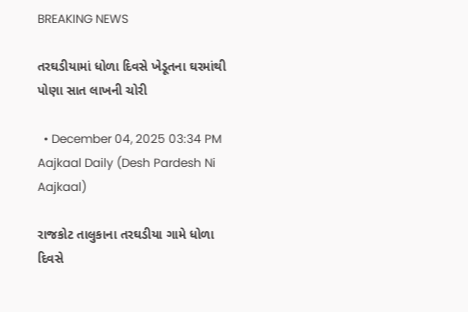BREAKING NEWS

તરઘડીયામાં ધોળા દિવસે ખેડૂતના ઘરમાંથી પોણા સાત લાખની ચોરી

  • December 04, 2025 03:34 PM
Aajkaal Daily (Desh Pardesh Ni Aajkaal)

રાજકોટ તાલુકાના તરઘડીયા ગામે ધોળા દિવસે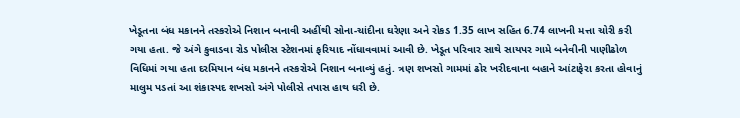ખેડૂતના બંધ મકાનને તસ્કરોએ નિશાન બનાવી અહીંથી સોના-ચાંદીના ઘરેણા અને રોકડ 1.35 લાખ સહિત 6.74 લાખની મત્તા ચોરી કરી ગયા હતા. જે અંગે કુવાડવા રોડ પોલીસ સ્ટેશનમાં ફરિયાદ નોંધાવવામાં આવી છે. ખેડૂત પરિવાર સાથે સાયપર ગામે બનેવીની પાણીઢોળ વિધિમાં ગયા હતા દરમિયાન બંધ મકાનને તસ્કરોએ નિશાન બનાવ્યું હતું. ત્રણ શખસો ગામમાં ઢોર ખરીદવાના બહાને આંટાફેરા કરતા હોવાનું માલુમ પડતાં આ શંકાસ્પદ શખસો અંગે પોલીસે તપાસ હાથ ધરી છે.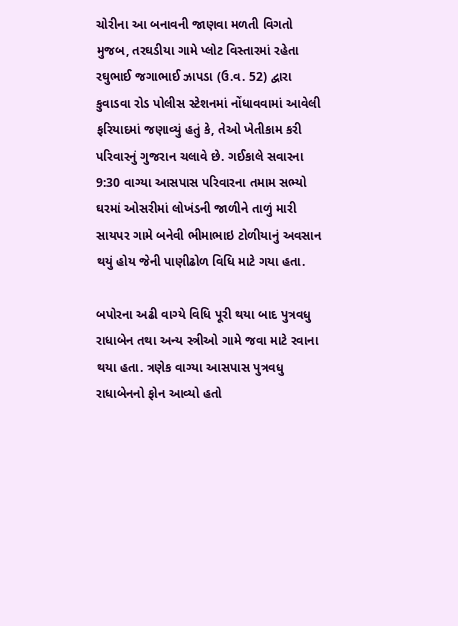ચોરીના આ બનાવની જાણવા મળતી વિગતો મુજબ, તરઘડીયા ગામે પ્લોટ વિસ્તારમાં રહેતા રઘુભાઈ જગાભાઈ ઝાપડા (ઉ.વ. 52) દ્વારા કુવાડવા રોડ પોલીસ સ્ટેશનમાં નોંધાવવામાં આવેલી ફરિયાદમાં જણાવ્યું હતું કે, તેઓ ખેતીકામ કરી પરિવારનું ગુજરાન ચલાવે છે. ગઈકાલે સવારના 9:30 વાગ્યા આસપાસ પરિવારના તમામ સભ્યો ઘરમાં ઓસરીમાં લોખંડની જાળીને તાળું મારી સાયપર ગામે બનેવી ભીમાભાઇ ટોળીયાનું અવસાન થયું હોય જેની પાણીઢોળ વિધિ માટે ગયા હતા.

બપોરના અઢી વાગ્યે વિધિ પૂરી થયા બાદ પુત્રવધુ રાધાબેન તથા અન્ય સ્ત્રીઓ ગામે જવા માટે રવાના થયા હતા. ત્રણેક વાગ્યા આસપાસ પુત્રવધુ રાધાબેનનો ફોન આવ્યો હતો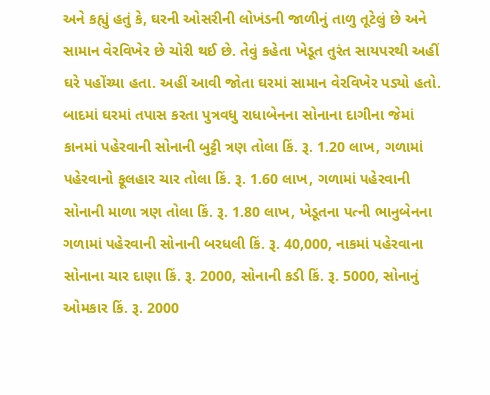અને કહ્યું હતું કે, ઘરની ઓસરીની લોખંડની જાળીનું તાળુ તૂટેલું છે અને સામાન વેરવિખેર છે ચોરી થઈ છે. તેવું કહેતા ખેડૂત તુરંત સાયપરથી અહીં ઘરે પહોંચ્યા હતા. અહીં આવી જોતા ઘરમાં સામાન વેરવિખેર પડ્યો હતો. બાદમાં ઘરમાં તપાસ કરતા પુત્રવધુ રાધાબેનના સોનાના દાગીના જેમાં કાનમાં પહેરવાની સોનાની બુટ્ટી ત્રણ તોલા કિં. રૂ. 1.20 લાખ, ગળામાં પહેરવાનો ફૂલહાર ચાર તોલા કિં. રૂ. 1.60 લાખ, ગળામાં પહેરવાની સોનાની માળા ત્રણ તોલા કિં. રૂ. 1.80 લાખ, ખેડૂતના પત્ની ભાનુબેનના ગળામાં પહેરવાની સોનાની બરધલી કિં. રૂ. 40,000, નાકમાં પહેરવાના સોનાના ચાર દાણા કિં. રૂ. 2000, સોનાની કડી કિં. રૂ. 5000, સોનાનું ઓમકાર કિં. રૂ. 2000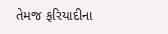તેમજ ફરિયાદીના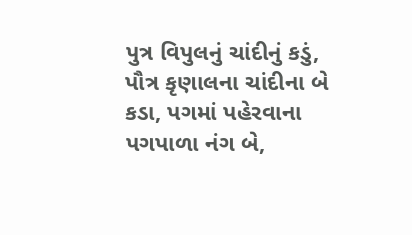પુત્ર વિપુલનું ચાંદીનું કડું, પૌત્ર કૃણાલના ચાંદીના બે કડા, પગમાં પહેરવાના પગપાળા નંગ બે,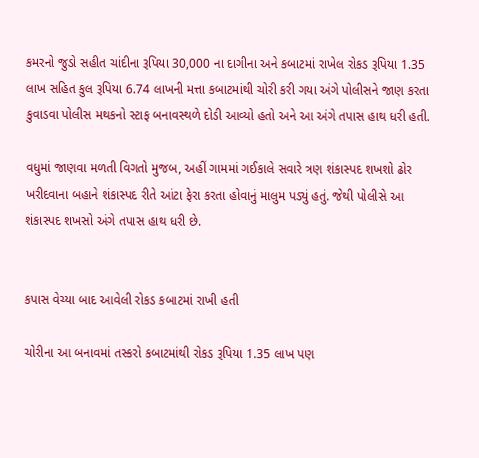કમરનો જુડો સહીત ચાંદીના રૂપિયા 30,000 ના દાગીના અને કબાટમાં રાખેલ રોકડ રૂપિયા 1.35 લાખ સહિત કુલ રૂપિયા 6.74 લાખની મત્તા કબાટમાંથી ચોરી કરી ગયા અંગે પોલીસને જાણ કરતા કુવાડવા પોલીસ મથકનો સ્ટાફ બનાવસ્થળે દોડી આવ્યો હતો અને આ અંગે તપાસ હાથ ધરી હતી.

વધુમાં જાણવા મળતી વિગતો મુજબ, અહીં ગામમાં ગઈકાલે સવારે ત્રણ શંકાસ્પદ શખશો ઢોર ખરીદવાના બહાને શંકાસ્પદ રીતે આંટા ફેરા કરતા હોવાનું માલુમ પડ્યું હતું. જેથી પોલીસે આ શંકાસ્પદ શખસો અંગે તપાસ હાથ ધરી છે.


કપાસ વેચ્યા બાદ આવેલી રોકડ કબાટમાં રાખી હતી

ચોરીના આ બનાવમાં તસ્કરો કબાટમાંથી રોકડ રૂપિયા 1.35 લાખ પણ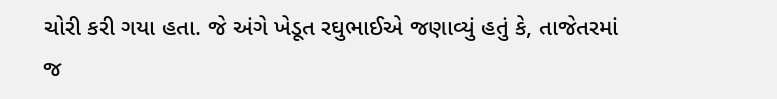ચોરી કરી ગયા હતા. જે અંગે ખેડૂત રઘુભાઈએ જણાવ્યું હતું કે, તાજેતરમાં જ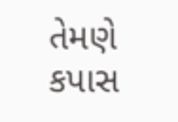તેમણે કપાસ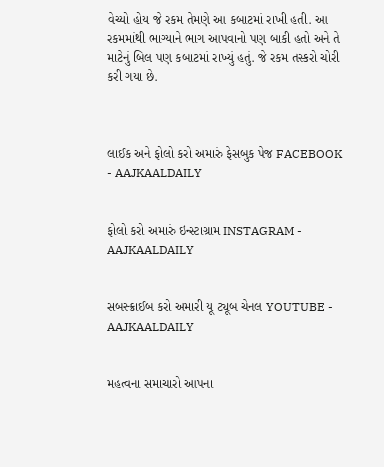વેચ્યો હોય જે રકમ તેમણે આ કબાટમાં રાખી હતી. આ રકમમાંથી ભાગ્યાને ભાગ આપવાનો પણ બાકી હતો અને તે માટેનું બિલ પણ કબાટમાં રાખ્યું હતું. જે રકમ તસ્કરો ચોરી કરી ગયા છે.



લાઈક અને ફોલો કરો અમારું ફેસબુક પેજ FACEBOOK - AAJKAALDAILY


ફોલો કરો અમારું ઇન્સ્ટાગ્રામ INSTAGRAM - AAJKAALDAILY


સબસ્ક્રાઈબ કરો અમારી યૂ ટ્યૂબ ચેનલ YOUTUBE - AAJKAALDAILY


મહત્વના સમાચારો આપના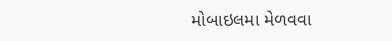મોબાઇલમા મેળવવા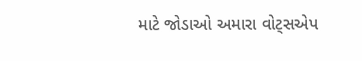માટે જોડાઓ અમારા વોટ્સએપ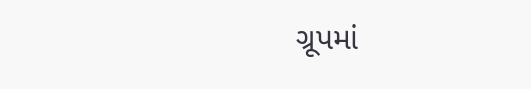ગ્રૂપમાં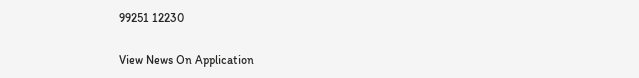99251 12230

View News On Application